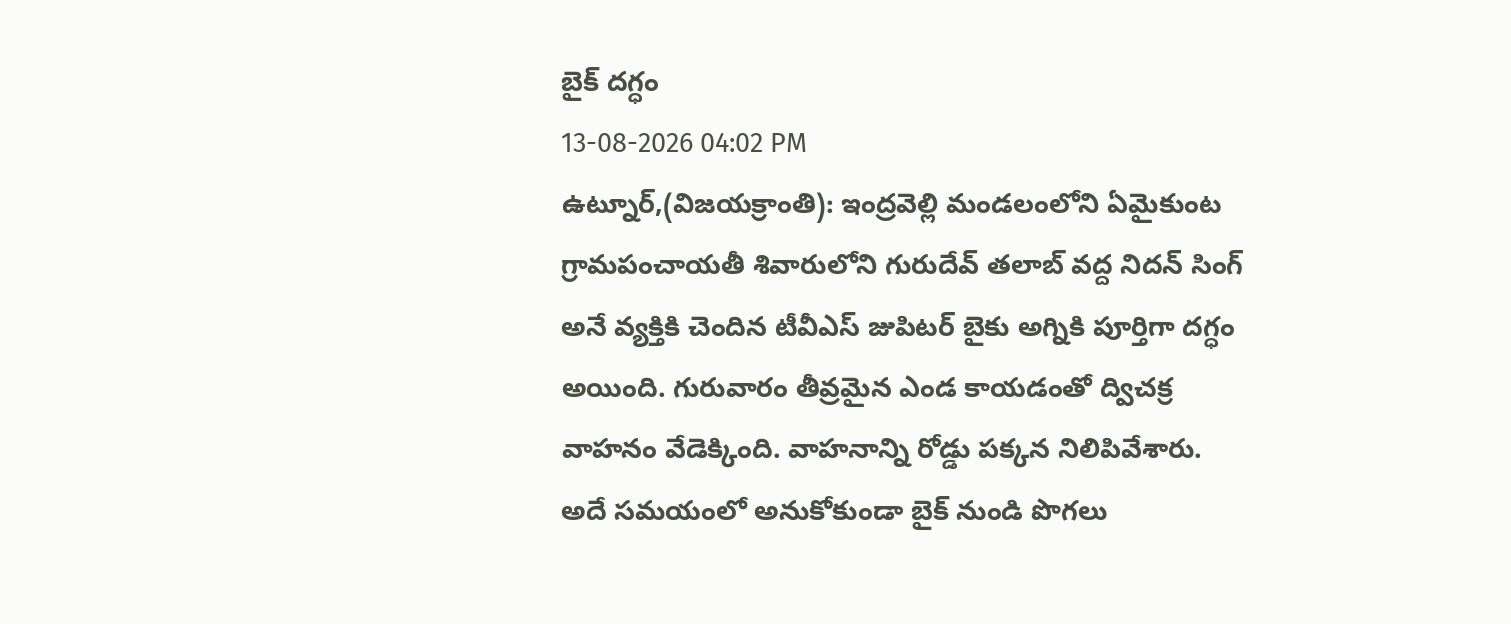బైక్ దగ్ధం
13-08-2026 04:02 PM
ఉట్నూర్,(విజయక్రాంతి): ఇంద్రవెల్లి మండలంలోని ఏమైకుంట గ్రామపంచాయతీ శివారులోని గురుదేవ్ తలాబ్ వద్ద నిదన్ సింగ్ అనే వ్యక్తికి చెందిన టీవీఎస్ జుపిటర్ బైకు అగ్నికి పూర్తిగా దగ్ధం అయింది. గురువారం తీవ్రమైన ఎండ కాయడంతో ద్విచక్ర వాహనం వేడెక్కింది. వాహనాన్ని రోడ్డు పక్కన నిలిపివేశారు. అదే సమయంలో అనుకోకుండా బైక్ నుండి పొగలు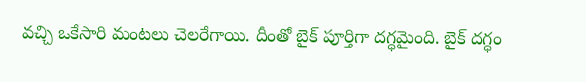వచ్చి ఒకేసారి మంటలు చెలరేగాయి. దీంతో బైక్ పూర్తిగా దగ్ధమైంది. బైక్ దగ్ధం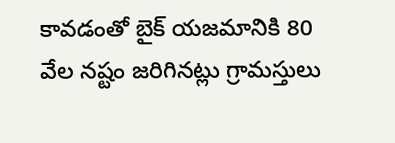కావడంతో బైక్ యజమానికి 80 వేల నష్టం జరిగినట్లు గ్రామస్తులు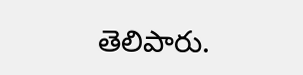తెలిపారు.